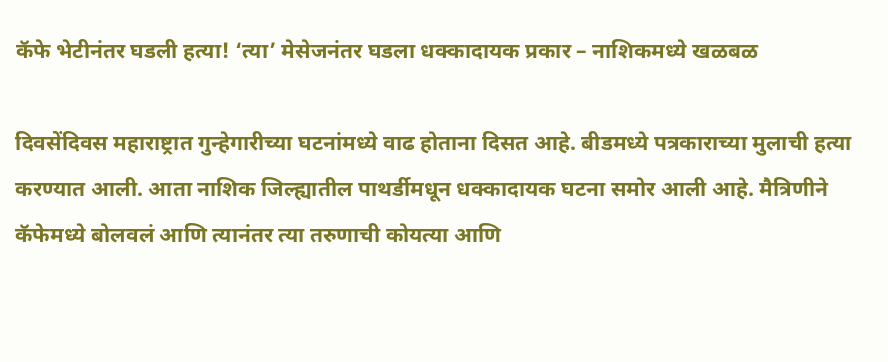कॅफे भेटीनंतर घडली हत्या! ‘त्या’ मेसेजनंतर घडला धक्कादायक प्रकार – नाशिकमध्ये खळबळ

दिवसेंदिवस महाराष्ट्रात गुन्हेगारीच्या घटनांमध्ये वाढ होताना दिसत आहे. बीडमध्ये पत्रकाराच्या मुलाची हत्या करण्यात आली. आता नाशिक जिल्ह्यातील पाथर्डीमधून धक्कादायक घटना समोर आली आहे. मैत्रिणीने कॅफेमध्ये बोलवलं आणि त्यानंतर त्या तरुणाची कोयत्या आणि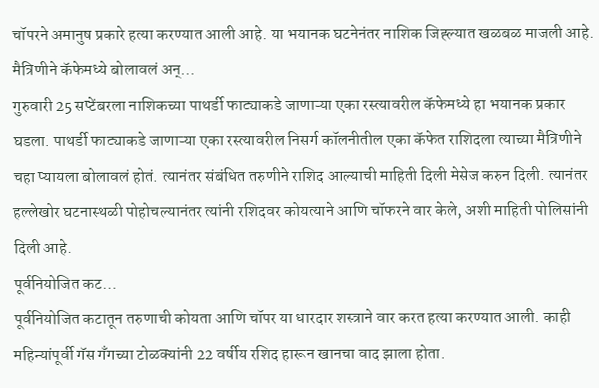चॉपरने अमानुष प्रकारे हत्या करण्यात आली आहे. या भयानक घटनेनंतर नाशिक जिह्ल्यात खळबळ माजली आहे.
मैत्रिणीने कॅफेमध्ये बोलावलं अन्…
गुरुवारी 25 सप्टेंबरला नाशिकच्या पाथर्डी फाट्याकडे जाणाऱ्या एका रस्त्यावरील कॅफेमध्ये हा भयानक प्रकार घडला. पाथर्डी फाट्याकडे जाणाऱ्या एका रस्त्यावरील निसर्ग कॉलनीतील एका कॅफेत राशिदला त्याच्या मैत्रिणीने चहा प्यायला बोलावलं होतं. त्यानंतर संबंधित तरुणीने राशिद आल्याची माहिती दिली मेसेज करुन दिली. त्यानंतर हल्लेखोर घटनास्थळी पोहोचल्यानंतर त्यांनी रशिदवर कोयत्याने आणि चॉफरने वार केले, अशी माहिती पोलिसांनी दिली आहे.
पूर्वनियोजित कट…
पूर्वनियोजित कटातून तरुणाची कोयता आणि चॉपर या धारदार शस्त्राने वार करत हत्या करण्यात आली. काही महिन्यांपूर्वी गॅस गँगच्या टोळक्यांनी 22 वर्षीय रशिद हारून खानचा वाद झाला होता.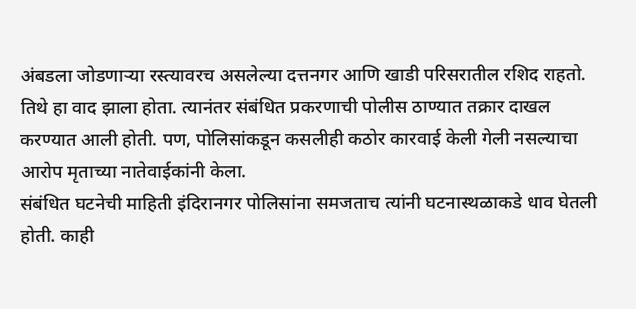अंबडला जोडणाऱ्या रस्त्यावरच असलेल्या दत्तनगर आणि खाडी परिसरातील रशिद राहतो. तिथे हा वाद झाला होता. त्यानंतर संबंधित प्रकरणाची पोलीस ठाण्यात तक्रार दाखल करण्यात आली होती. पण, पोलिसांकडून कसलीही कठोर कारवाई केली गेली नसल्याचा आरोप मृताच्या नातेवाईकांनी केला.
संबंधित घटनेची माहिती इंदिरानगर पोलिसांना समजताच त्यांनी घटनास्थळाकडे धाव घेतली होती. काही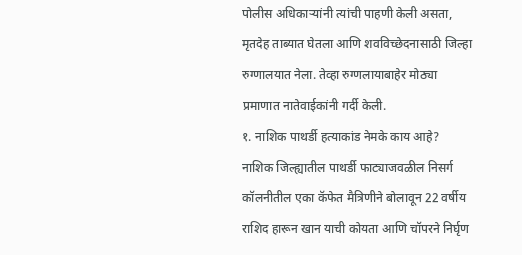पोलीस अधिकाऱ्यांनी त्यांची पाहणी केली असता, मृतदेह ताब्यात घेतला आणि शवविच्छेदनासाठी जिल्हा रुग्णालयात नेला. तेव्हा रुग्णलायाबाहेर मोठ्या प्रमाणात नातेवाईकांनी गर्दी केली.
१. नाशिक पाथर्डी हत्याकांड नेमके काय आहे?
नाशिक जिल्ह्यातील पाथर्डी फाट्याजवळील निसर्ग कॉलनीतील एका कॅफेत मैत्रिणीने बोलावून 22 वर्षीय राशिद हारून खान याची कोयता आणि चॉपरने निर्घृण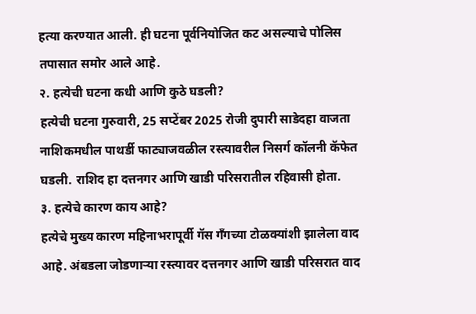हत्या करण्यात आली. ही घटना पूर्वनियोजित कट असल्याचे पोलिस तपासात समोर आले आहे.
२. हत्येची घटना कधी आणि कुठे घडली?
हत्येची घटना गुरुवारी, 25 सप्टेंबर 2025 रोजी दुपारी साडेदहा वाजता नाशिकमधील पाथर्डी फाट्याजवळील रस्त्यावरील निसर्ग कॉलनी कॅफेत घडली. राशिद हा दत्तनगर आणि खाडी परिसरातील रहिवासी होता.
३. हत्येचे कारण काय आहे?
हत्येचे मुख्य कारण महिनाभरापूर्वी गॅस गँगच्या टोळक्यांशी झालेला वाद आहे. अंबडला जोडणाऱ्या रस्त्यावर दत्तनगर आणि खाडी परिसरात वाद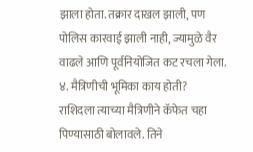झाला होता. तक्रार दाखल झाली, पण पोलिस कारवाई झाली नाही, ज्यामुळे वैर वाढले आणि पूर्वनियोजित कट रचला गेला.
४. मैत्रिणीची भूमिका काय होती?
राशिदला त्याच्या मैत्रिणीने कॅफेत चहा पिण्यासाठी बोलावले. तिने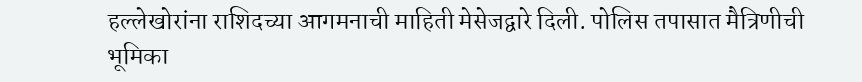हल्लेखोरांना राशिदच्या आगमनाची माहिती मेसेजद्वारे दिली. पोलिस तपासात मैत्रिणीची भूमिका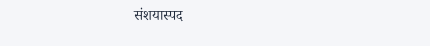संशयास्पद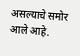असल्याचे समोर आले आहे.